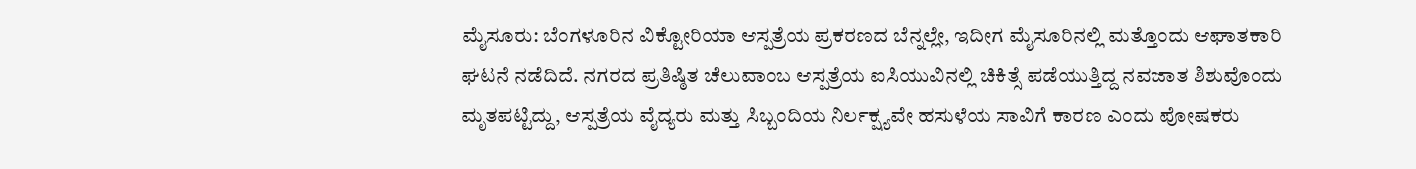ಮೈಸೂರು: ಬೆಂಗಳೂರಿನ ವಿಕ್ಟೋರಿಯಾ ಆಸ್ಪತ್ರೆಯ ಪ್ರಕರಣದ ಬೆನ್ನಲ್ಲೇ, ಇದೀಗ ಮೈಸೂರಿನಲ್ಲಿ ಮತ್ತೊಂದು ಆಘಾತಕಾರಿ ಘಟನೆ ನಡೆದಿದೆ. ನಗರದ ಪ್ರತಿಷ್ಠಿತ ಚೆಲುವಾಂಬ ಆಸ್ಪತ್ರೆಯ ಐಸಿಯುವಿನಲ್ಲಿ ಚಿಕಿತ್ಸೆ ಪಡೆಯುತ್ತಿದ್ದ ನವಜಾತ ಶಿಶುವೊಂದು ಮೃತಪಟ್ಟಿದ್ದು, ಆಸ್ಪತ್ರೆಯ ವೈದ್ಯರು ಮತ್ತು ಸಿಬ್ಬಂದಿಯ ನಿರ್ಲಕ್ಷ್ಯವೇ ಹಸುಳೆಯ ಸಾವಿಗೆ ಕಾರಣ ಎಂದು ಪೋಷಕರು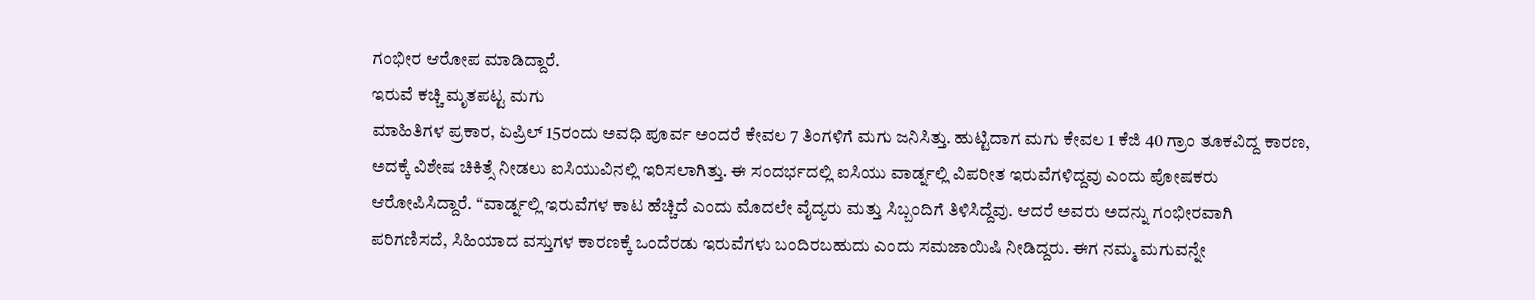ಗಂಭೀರ ಆರೋಪ ಮಾಡಿದ್ದಾರೆ.
ಇರುವೆ ಕಚ್ಚಿ ಮೃತಪಟ್ಟ ಮಗು
ಮಾಹಿತಿಗಳ ಪ್ರಕಾರ, ಏಪ್ರಿಲ್ 15ರಂದು ಅವಧಿ ಪೂರ್ವ ಅಂದರೆ ಕೇವಲ 7 ತಿಂಗಳಿಗೆ ಮಗು ಜನಿಸಿತ್ತು. ಹುಟ್ಟಿದಾಗ ಮಗು ಕೇವಲ 1 ಕೆಜಿ 40 ಗ್ರಾಂ ತೂಕವಿದ್ದ ಕಾರಣ, ಅದಕ್ಕೆ ವಿಶೇಷ ಚಿಕಿತ್ಸೆ ನೀಡಲು ಐಸಿಯುವಿನಲ್ಲಿ ಇರಿಸಲಾಗಿತ್ತು. ಈ ಸಂದರ್ಭದಲ್ಲಿ ಐಸಿಯು ವಾರ್ಡ್ನಲ್ಲಿ ವಿಪರೀತ ಇರುವೆಗಳಿದ್ದವು ಎಂದು ಪೋಷಕರು ಆರೋಪಿಸಿದ್ದಾರೆ. “ವಾರ್ಡ್ನಲ್ಲಿ ಇರುವೆಗಳ ಕಾಟ ಹೆಚ್ಚಿದೆ ಎಂದು ಮೊದಲೇ ವೈದ್ಯರು ಮತ್ತು ಸಿಬ್ಬಂದಿಗೆ ತಿಳಿಸಿದ್ದೆವು. ಆದರೆ ಅವರು ಅದನ್ನು ಗಂಭೀರವಾಗಿ ಪರಿಗಣಿಸದೆ, ಸಿಹಿಯಾದ ವಸ್ತುಗಳ ಕಾರಣಕ್ಕೆ ಒಂದೆರಡು ಇರುವೆಗಳು ಬಂದಿರಬಹುದು ಎಂದು ಸಮಜಾಯಿಷಿ ನೀಡಿದ್ದರು. ಈಗ ನಮ್ಮ ಮಗುವನ್ನೇ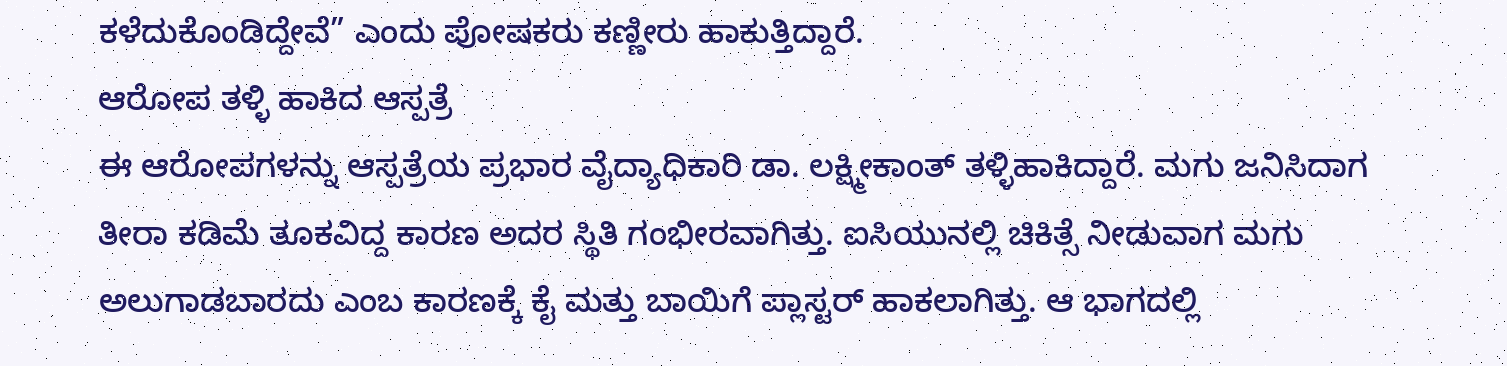ಕಳೆದುಕೊಂಡಿದ್ದೇವೆ” ಎಂದು ಪೋಷಕರು ಕಣ್ಣೀರು ಹಾಕುತ್ತಿದ್ದಾರೆ.
ಆರೋಪ ತಳ್ಳಿ ಹಾಕಿದ ಆಸ್ಪತ್ರೆ
ಈ ಆರೋಪಗಳನ್ನು ಆಸ್ಪತ್ರೆಯ ಪ್ರಭಾರ ವೈದ್ಯಾಧಿಕಾರಿ ಡಾ. ಲಕ್ಷ್ಮೀಕಾಂತ್ ತಳ್ಳಿಹಾಕಿದ್ದಾರೆ. ಮಗು ಜನಿಸಿದಾಗ ತೀರಾ ಕಡಿಮೆ ತೂಕವಿದ್ದ ಕಾರಣ ಅದರ ಸ್ಥಿತಿ ಗಂಭೀರವಾಗಿತ್ತು. ಐಸಿಯುನಲ್ಲಿ ಚಿಕಿತ್ಸೆ ನೀಡುವಾಗ ಮಗು ಅಲುಗಾಡಬಾರದು ಎಂಬ ಕಾರಣಕ್ಕೆ ಕೈ ಮತ್ತು ಬಾಯಿಗೆ ಪ್ಲಾಸ್ಟರ್ ಹಾಕಲಾಗಿತ್ತು. ಆ ಭಾಗದಲ್ಲಿ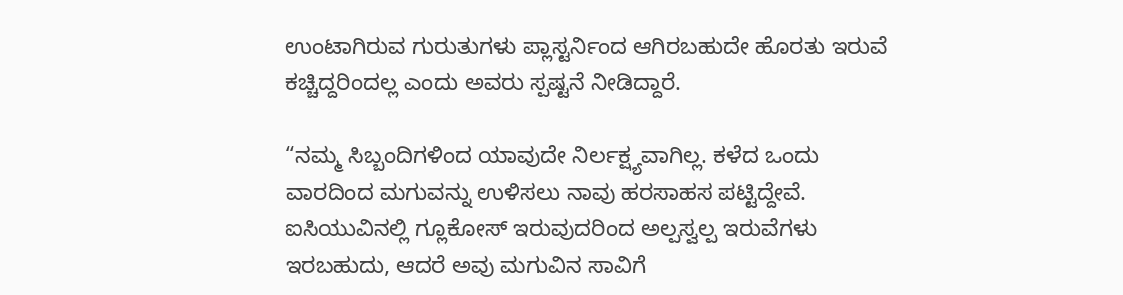ಉಂಟಾಗಿರುವ ಗುರುತುಗಳು ಪ್ಲಾಸ್ಟರ್ನಿಂದ ಆಗಿರಬಹುದೇ ಹೊರತು ಇರುವೆ ಕಚ್ಚಿದ್ದರಿಂದಲ್ಲ ಎಂದು ಅವರು ಸ್ಪಷ್ಟನೆ ನೀಡಿದ್ದಾರೆ.

“ನಮ್ಮ ಸಿಬ್ಬಂದಿಗಳಿಂದ ಯಾವುದೇ ನಿರ್ಲಕ್ಷ್ಯವಾಗಿಲ್ಲ. ಕಳೆದ ಒಂದು ವಾರದಿಂದ ಮಗುವನ್ನು ಉಳಿಸಲು ನಾವು ಹರಸಾಹಸ ಪಟ್ಟಿದ್ದೇವೆ. ಐಸಿಯುವಿನಲ್ಲಿ ಗ್ಲೂಕೋಸ್ ಇರುವುದರಿಂದ ಅಲ್ಪಸ್ವಲ್ಪ ಇರುವೆಗಳು ಇರಬಹುದು, ಆದರೆ ಅವು ಮಗುವಿನ ಸಾವಿಗೆ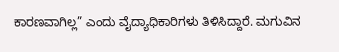ಕಾರಣವಾಗಿಲ್ಲ” ಎಂದು ವೈದ್ಯಾಧಿಕಾರಿಗಳು ತಿಳಿಸಿದ್ದಾರೆ. ಮಗುವಿನ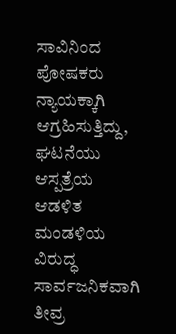ಸಾವಿನಿಂದ ಪೋಷಕರು ನ್ಯಾಯಕ್ಕಾಗಿ ಆಗ್ರಹಿಸುತ್ತಿದ್ದು, ಘಟನೆಯು ಆಸ್ಪತ್ರೆಯ ಆಡಳಿತ ಮಂಡಳಿಯ ವಿರುದ್ಧ ಸಾರ್ವಜನಿಕವಾಗಿ ತೀವ್ರ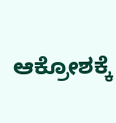ಆಕ್ರೋಶಕ್ಕೆ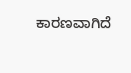ಕಾರಣವಾಗಿದೆ